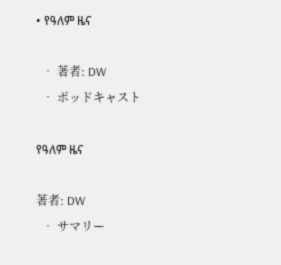• የዓለም ዜና

  • 著者: DW
  • ポッドキャスト

የዓለም ዜና

著者: DW
  • サマリー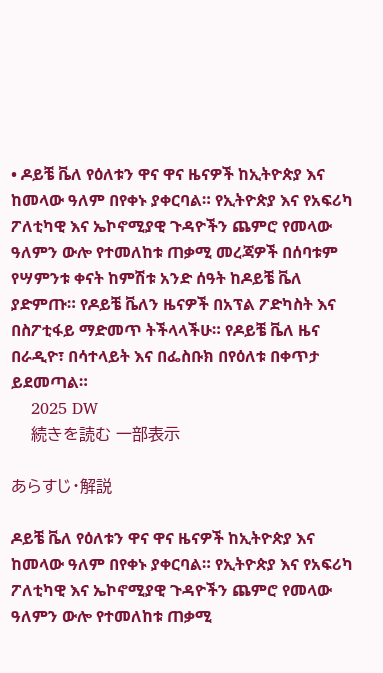• ዶይቼ ቬለ የዕለቱን ዋና ዋና ዜናዎች ከኢትዮጵያ እና ከመላው ዓለም በየቀኑ ያቀርባል። የኢትዮጵያ እና የአፍሪካ ፖለቲካዊ እና ኤኮኖሚያዊ ጉዳዮችን ጨምሮ የመላው ዓለምን ውሎ የተመለከቱ ጠቃሚ መረጃዎች በሰባቱም የሣምንቱ ቀናት ከምሽቱ አንድ ሰዓት ከዶይቼ ቬለ ያድምጡ። የዶይቼ ቬለን ዜናዎች በአፕል ፖድካስት እና በስፖቲፋይ ማድመጥ ትችላላችሁ። የዶይቼ ቬለ ዜና በራዲዮ፣ በሳተላይት እና በፌስቡክ በየዕለቱ በቀጥታ ይደመጣል።
    2025 DW
    続きを読む 一部表示

あらすじ・解説

ዶይቼ ቬለ የዕለቱን ዋና ዋና ዜናዎች ከኢትዮጵያ እና ከመላው ዓለም በየቀኑ ያቀርባል። የኢትዮጵያ እና የአፍሪካ ፖለቲካዊ እና ኤኮኖሚያዊ ጉዳዮችን ጨምሮ የመላው ዓለምን ውሎ የተመለከቱ ጠቃሚ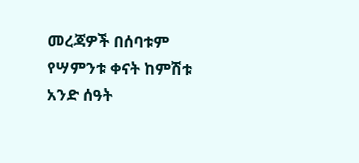መረጃዎች በሰባቱም የሣምንቱ ቀናት ከምሽቱ አንድ ሰዓት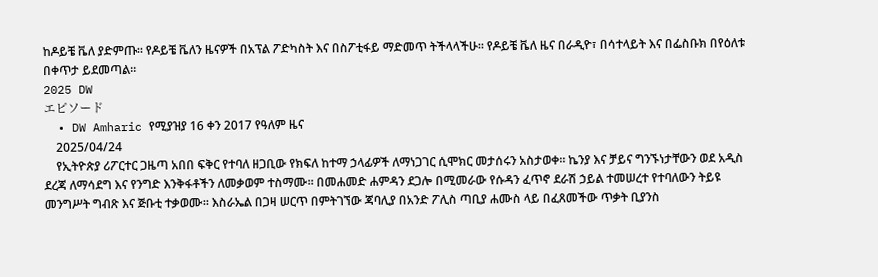ከዶይቼ ቬለ ያድምጡ። የዶይቼ ቬለን ዜናዎች በአፕል ፖድካስት እና በስፖቲፋይ ማድመጥ ትችላላችሁ። የዶይቼ ቬለ ዜና በራዲዮ፣ በሳተላይት እና በፌስቡክ በየዕለቱ በቀጥታ ይደመጣል።
2025 DW
エピソード
  • DW Amharic የሚያዝያ 16 ቀን 2017 የዓለም ዜና
    2025/04/24
    የኢትዮጵያ ሪፖርተር ጋዜጣ አበበ ፍቅር የተባለ ዘጋቢው የክፍለ ከተማ ኃላፊዎች ለማነጋገር ሲሞክር መታሰሩን አስታወቀ። ኬንያ እና ቻይና ግንኙነታቸውን ወደ አዲስ ደረጃ ለማሳደግ እና የንግድ እንቅፋቶችን ለመቃወም ተስማሙ። በመሐመድ ሐምዳን ደጋሎ በሚመራው የሱዳን ፈጥኖ ደራሽ ኃይል ተመሠረተ የተባለውን ትይዩ መንግሥት ግብጽ እና ጅቡቲ ተቃወሙ። እስራኤል በጋዛ ሠርጥ በምትገኘው ጃባሊያ በአንድ ፖሊስ ጣቢያ ሐሙስ ላይ በፈጸመችው ጥቃት ቢያንስ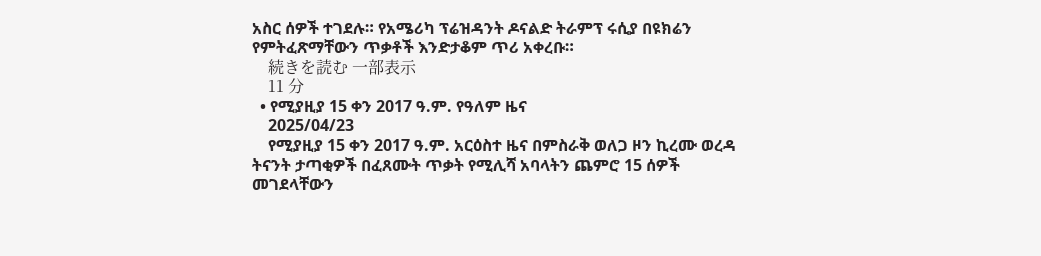አስር ሰዎች ተገደሉ። የአሜሪካ ፕሬዝዳንት ዶናልድ ትራምፕ ሩሲያ በዩክሬን የምትፈጽማቸውን ጥቃቶች እንድታቆም ጥሪ አቀረቡ።
    続きを読む 一部表示
    11 分
  • የሚያዚያ 15 ቀን 2017 ዓ.ም. የዓለም ዜና
    2025/04/23
    የሚያዚያ 15 ቀን 2017 ዓ.ም. አርዕስተ ዜና በምስራቅ ወለጋ ዞን ኪረሙ ወረዳ ትናንት ታጣቂዎች በፈጸሙት ጥቃት የሚሊሻ አባላትን ጨምሮ 15 ሰዎች መገደላቸውን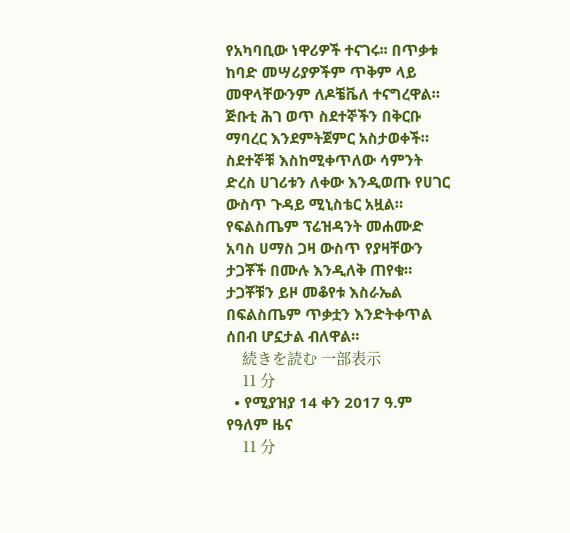የአካባቢው ነዋሪዎች ተናገሩ፡፡ በጥቃቱ ከባድ መሣሪያዎችም ጥቅም ላይ መዋላቸውንም ለዶቼቬለ ተናግረዋል። ጅቡቲ ሕገ ወጥ ስደተኞችን በቅርቡ ማባረር እንደምትጀምር አስታወቀች። ስደተኞቹ እስከሚቀጥለው ሳምንት ድረስ ሀገሪቱን ለቀው እንዲወጡ የሀገር ውስጥ ጉዳይ ሚኒስቴር አዟል። የፍልስጤም ፕሬዝዳንት መሐሙድ አባስ ሀማስ ጋዛ ውስጥ የያዛቸውን ታጋቾች በሙሉ እንዲለቅ ጠየቁ። ታጋቾቹን ይዞ መቆየቱ እስራኤል በፍልስጤም ጥቃቷን እንድትቀጥል ሰበብ ሆኗታል ብለዋል።
    続きを読む 一部表示
    11 分
  • የሚያዝያ 14 ቀን 2017 ዓ.ም የዓለም ዜና
    11 分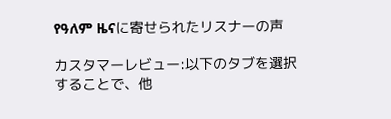የዓለም ዜናに寄せられたリスナーの声

カスタマーレビュー:以下のタブを選択することで、他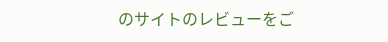のサイトのレビューをご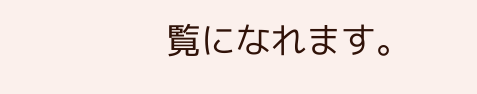覧になれます。